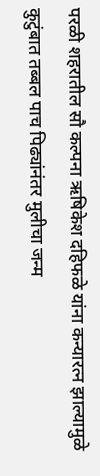परळी शहरातील सौ कल्पना ऋषिकेश दहिफळे यांना कन्यारत्न झाल्यामुळे कुटुंबात तब्बल पाच पिढ्यांनंतर मुलीचा जन्म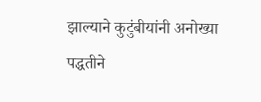झाल्याने कुटुंबीयांनी अनोख्या पद्धतीने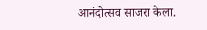आनंदोत्सव साजरा केला.